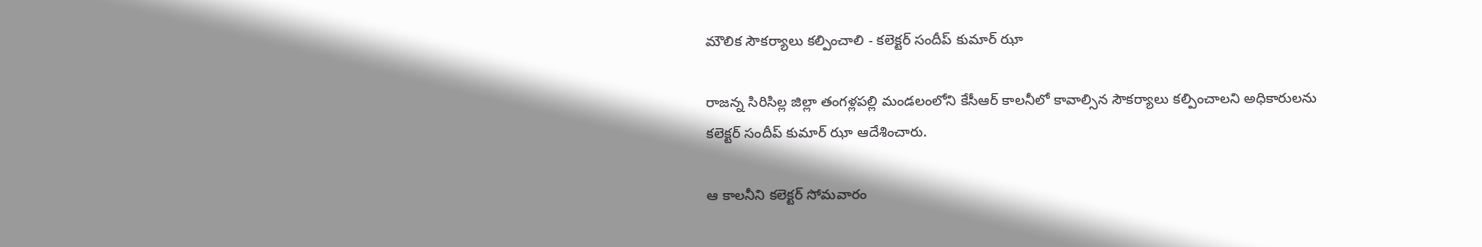మౌలిక సౌకర్యాలు కల్పించాలి - కలెక్టర్ సందీప్ కుమార్ ఝా

రాజన్న సిరిసిల్ల జిల్లా తంగళ్లపల్లి మండలంలోని కేసీఆర్ కాలనీలో కావాల్సిన సౌకర్యాలు కల్పించాలని అధికారులను కలెక్టర్ సందీప్ కుమార్ ఝా ఆదేశించారు.

ఆ కాలనీని కలెక్టర్ సోమవారం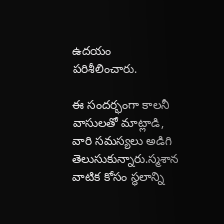ఉదయం పరిశీలించారు.

ఈ సందర్భంగా కాలనీ వాసులతో మాట్లాడి, వారి సమస్యలు అడిగి తెలుసుకున్నారు.స్మశాన వాటిక కోసం స్థలాన్ని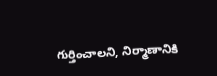గుర్తించాలని, నిర్మాణానికి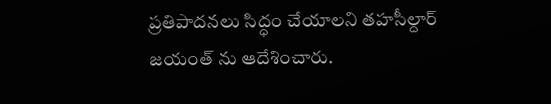ప్రతిపాదనలు సిద్ధం చేయాలని తహసీల్దార్ జయంత్ ను ఆదేశించారు.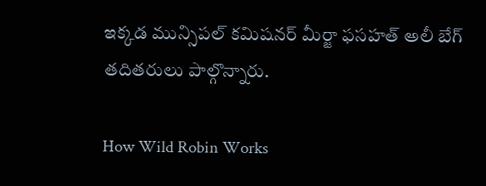ఇక్కడ మున్సిపల్ కమిషనర్ మీర్జా ఫసహత్ అలీ బేగ్ తదితరులు పాల్గొన్నారు.

How Wild Robin Works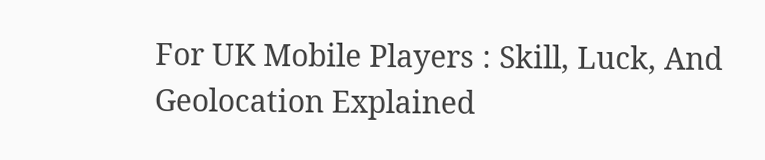For UK Mobile Players : Skill, Luck, And Geolocation Explained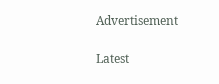Advertisement

Latest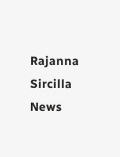Rajanna Sircilla News